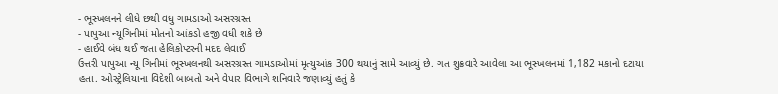- ભૂસ્ખલનને લીધે છથી વધુ ગામડાઓ અસરગ્રસ્ત
- પાપુઆ ન્યૂગિનીમાં મોતનો આંકડો હજી વધી શકે છે
- હાઈવે બંધ થઈ જતા હેલિકોપ્ટરની મદદ લેવાઈ
ઉત્તરી પાપુઆ ન્યૂ ગિનીમાં ભૂસ્ખલનથી અસરગ્રસ્ત ગામડાઓમાં મૃત્યુઆંક 300 થયાનું સામે આવ્યું છે. ગત શુક્રવારે આવેલા આ ભૂસ્ખલનમાં 1,182 મકાનો દટાયા હતા. ઓસ્ટ્રેલિયાના વિદેશી બાબતો અને વેપાર વિભાગે શનિવારે જણાવ્યું હતું કે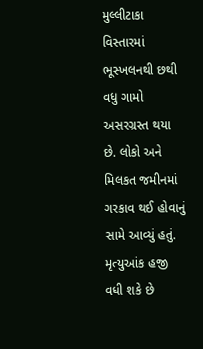મુલ્લીટાકા વિસ્તારમાં ભૂસ્ખલનથી છથી વધુ ગામો અસરગ્રસ્ત થયા છે. લોકો અને મિલકત જમીનમાં ગરકાવ થઈ હોવાનું સામે આવ્યું હતું.
મૃત્યુઆંક હજી વધી શકે છે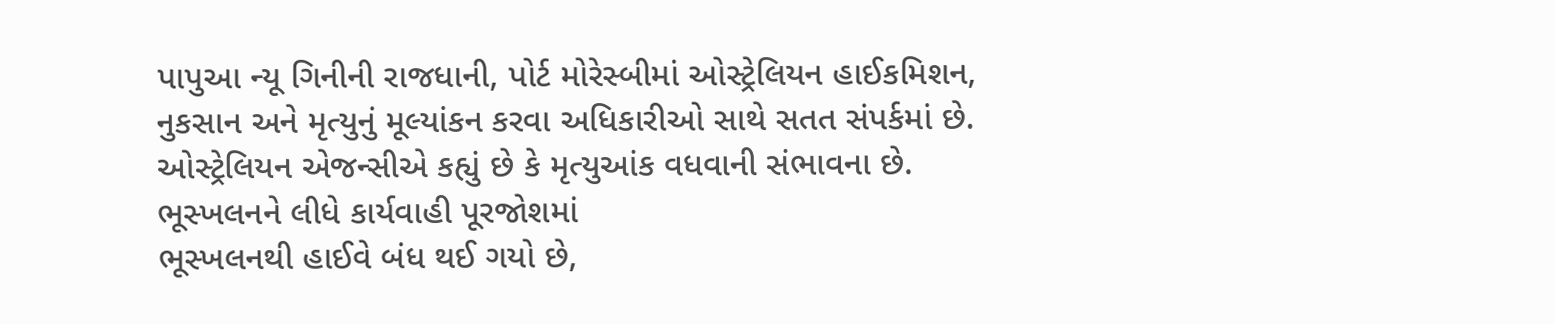પાપુઆ ન્યૂ ગિનીની રાજધાની, પોર્ટ મોરેસ્બીમાં ઓસ્ટ્રેલિયન હાઈકમિશન, નુકસાન અને મૃત્યુનું મૂલ્યાંકન કરવા અધિકારીઓ સાથે સતત સંપર્કમાં છે. ઓસ્ટ્રેલિયન એજન્સીએ કહ્યું છે કે મૃત્યુઆંક વધવાની સંભાવના છે.
ભૂસ્ખલનને લીધે કાર્યવાહી પૂરજોશમાં
ભૂસ્ખલનથી હાઈવે બંધ થઈ ગયો છે,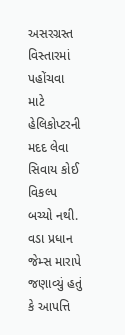અસરગ્રસ્ત વિસ્તારમાં પહોંચવા માટે હેલિકોપ્ટરની મદદ લેવા સિવાય કોઈ વિકલ્પ બચ્યો નથી. વડા પ્રધાન જેમ્સ મારાપે જણાવ્યું હતું કે આપત્તિ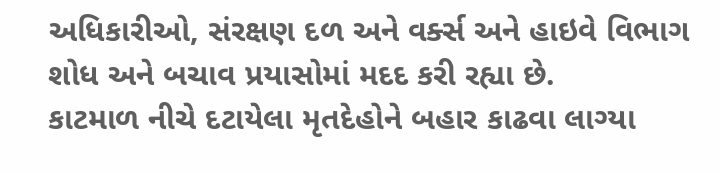અધિકારીઓ, સંરક્ષણ દળ અને વર્ક્સ અને હાઇવે વિભાગ શોધ અને બચાવ પ્રયાસોમાં મદદ કરી રહ્યા છે.
કાટમાળ નીચે દટાયેલા મૃતદેહોને બહાર કાઢવા લાગ્યા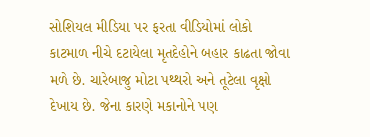સોશિયલ મીડિયા પર ફરતા વીડિયોમાં લોકો કાટમાળ નીચે દટાયેલા મૃતદેહોને બહાર કાઢતા જોવા મળે છે. ચારેબાજુ મોટા પથ્થરો અને તૂટેલા વૃક્ષો દેખાય છે. જેના કારણે મકાનોને પણ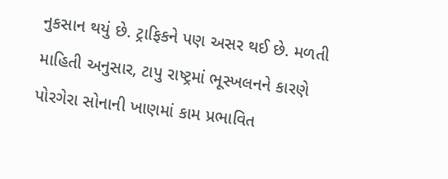નુકસાન થયું છે. ટ્રાફિકને પણ અસર થઈ છે. મળતી માહિતી અનુસાર, ટાપુ રાષ્ટ્રમાં ભૂસ્ખલનને કારણે પોરગેરા સોનાની ખાણમાં કામ પ્રભાવિત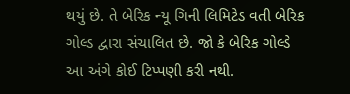થયું છે. તે બેરિક ન્યૂ ગિની લિમિટેડ વતી બેરિક ગોલ્ડ દ્વારા સંચાલિત છે. જો કે બેરિક ગોલ્ડે આ અંગે કોઈ ટિપ્પણી કરી નથી.